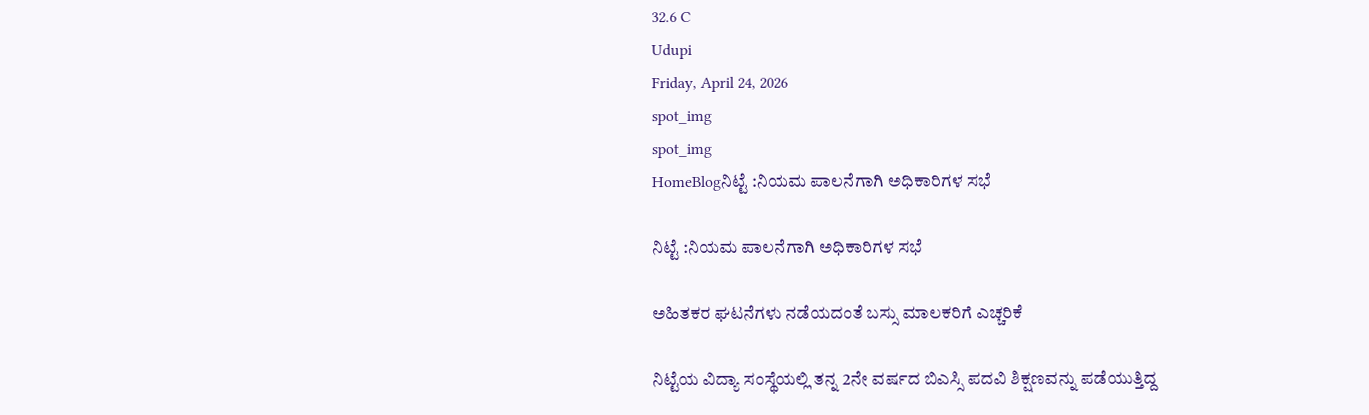32.6 C
Udupi
Friday, April 24, 2026
spot_img
spot_img
HomeBlogನಿಟ್ಟೆ :ನಿಯಮ ಪಾಲನೆಗಾಗಿ ಅಧಿಕಾರಿಗಳ ಸಭೆ

ನಿಟ್ಟೆ :ನಿಯಮ ಪಾಲನೆಗಾಗಿ ಅಧಿಕಾರಿಗಳ ಸಭೆ

ಅಹಿತಕರ ಘಟನೆಗಳು ನಡೆಯದಂತೆ ಬಸ್ಸು ಮಾಲಕರಿಗೆ ಎಚ್ಚರಿಕೆ

ನಿಟ್ಟೆಯ ವಿದ್ಯಾ ಸಂಸ್ಥೆಯಲ್ಲಿ ತನ್ನ 2ನೇ ವರ್ಷದ ಬಿಎಸ್ಸಿ ಪದವಿ ಶಿಕ್ಷಣವನ್ನು ಪಡೆಯುತ್ತಿದ್ದ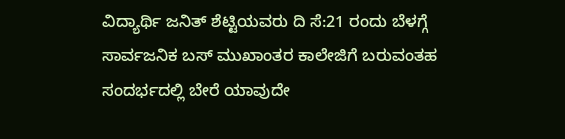ವಿದ್ಯಾರ್ಥಿ ಜನಿತ್ ಶೆಟ್ಟಿಯವರು ದಿ ಸೆ:21 ರಂದು ಬೆಳಗ್ಗೆ ಸಾರ್ವಜನಿಕ ಬಸ್ ಮುಖಾಂತರ ಕಾಲೇಜಿಗೆ ಬರುವಂತಹ ಸಂದರ್ಭದಲ್ಲಿ ಬೇರೆ ಯಾವುದೇ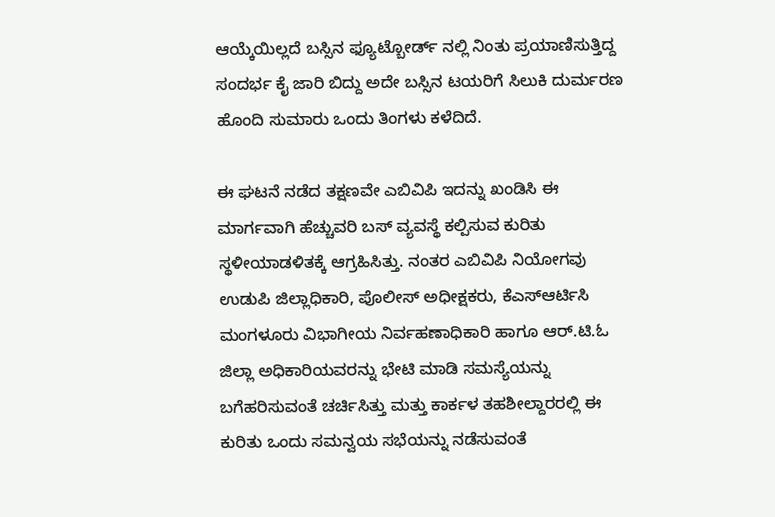ಆಯ್ಕೆಯಿಲ್ಲದೆ ಬಸ್ಸಿನ ಫ್ಯೂಟ್ಬೋರ್ಡ್ ನಲ್ಲಿ ನಿಂತು ಪ್ರಯಾಣಿಸುತ್ತಿದ್ದ ಸಂದರ್ಭ ಕೈ ಜಾರಿ ಬಿದ್ದು ಅದೇ ಬಸ್ಸಿನ ಟಯರಿಗೆ ಸಿಲುಕಿ ದುರ್ಮರಣ ಹೊಂದಿ ಸುಮಾರು ಒಂದು ತಿಂಗಳು ಕಳೆದಿದೆ.

ಈ ಘಟನೆ ನಡೆದ ತಕ್ಷಣವೇ ಎಬಿವಿಪಿ ಇದನ್ನು ಖಂಡಿಸಿ ಈ ಮಾರ್ಗವಾಗಿ ಹೆಚ್ಚುವರಿ ಬಸ್ ವ್ಯವಸ್ಥೆ ಕಲ್ಪಿಸುವ ಕುರಿತು ಸ್ಥಳೀಯಾಡಳಿತಕ್ಕೆ ಆಗ್ರಹಿಸಿತ್ತು. ನಂತರ ಎಬಿವಿಪಿ ನಿಯೋಗವು ಉಡುಪಿ ಜಿಲ್ಲಾಧಿಕಾರಿ, ಪೊಲೀಸ್ ಅಧೀಕ್ಷಕರು, ಕೆಎಸ್ಆರ್ಟಿಸಿ ಮಂಗಳೂರು ವಿಭಾಗೀಯ ನಿರ್ವಹಣಾಧಿಕಾರಿ ಹಾಗೂ ಆರ್.ಟಿ.ಓ ಜಿಲ್ಲಾ ಅಧಿಕಾರಿಯವರನ್ನು ಭೇಟಿ ಮಾಡಿ ಸಮಸ್ಯೆಯನ್ನು ಬಗೆಹರಿಸುವಂತೆ ಚರ್ಚಿಸಿತ್ತು ಮತ್ತು ಕಾರ್ಕಳ ತಹಶೀಲ್ದಾರರಲ್ಲಿ ಈ ಕುರಿತು ಒಂದು ಸಮನ್ವಯ ಸಭೆಯನ್ನು ನಡೆಸುವಂತೆ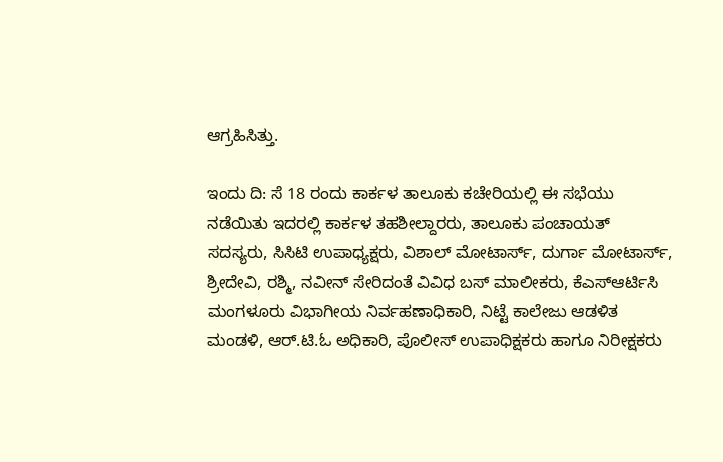ಆಗ್ರಹಿಸಿತ್ತು.

ಇಂದು ದಿ: ಸೆ 18 ರಂದು ಕಾರ್ಕಳ ತಾಲೂಕು ಕಚೇರಿಯಲ್ಲಿ ಈ ಸಭೆಯು ನಡೆಯಿತು ಇದರಲ್ಲಿ ಕಾರ್ಕಳ ತಹಶೀಲ್ದಾರರು, ತಾಲೂಕು ಪಂಚಾಯತ್ ಸದಸ್ಯರು, ಸಿಸಿಟಿ ಉಪಾಧ್ಯಕ್ಷರು, ವಿಶಾಲ್ ಮೋಟಾರ್ಸ್, ದುರ್ಗಾ ಮೋಟಾರ್ಸ್, ಶ್ರೀದೇವಿ, ರಶ್ಮಿ, ನವೀನ್ ಸೇರಿದಂತೆ ವಿವಿಧ ಬಸ್ ಮಾಲೀಕರು, ಕೆಎಸ್ಆರ್ಟಿಸಿ ಮಂಗಳೂರು ವಿಭಾಗೀಯ ನಿರ್ವಹಣಾಧಿಕಾರಿ, ನಿಟ್ಟೆ ಕಾಲೇಜು ಆಡಳಿತ ಮಂಡಳಿ, ಆರ್.ಟಿ.ಓ ಅಧಿಕಾರಿ, ಪೊಲೀಸ್ ಉಪಾಧಿಕ್ಷಕರು ಹಾಗೂ ನಿರೀಕ್ಷಕರು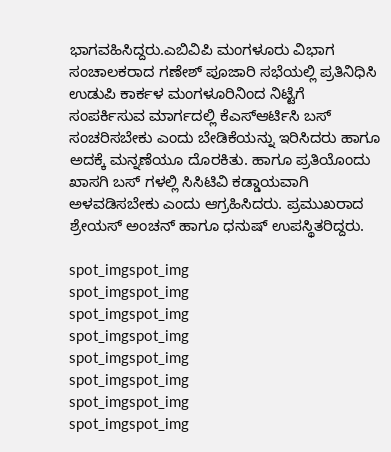ಭಾಗವಹಿಸಿದ್ದರು.ಎಬಿವಿಪಿ ಮಂಗಳೂರು ವಿಭಾಗ ಸಂಚಾಲಕರಾದ ಗಣೇಶ್ ಪೂಜಾರಿ ಸಭೆಯಲ್ಲಿ ಪ್ರತಿನಿಧಿಸಿ ಉಡುಪಿ ಕಾರ್ಕಳ ಮಂಗಳೂರಿನಿಂದ ನಿಟ್ಟೆಗೆ ಸಂಪರ್ಕಿಸುವ ಮಾರ್ಗದಲ್ಲಿ ಕೆಎಸ್ಆರ್ಟಿಸಿ ಬಸ್ ಸಂಚರಿಸಬೇಕು ಎಂದು ಬೇಡಿಕೆಯನ್ನು ಇರಿಸಿದರು ಹಾಗೂ ಅದಕ್ಕೆ ಮನ್ನಣೆಯೂ ದೊರಕಿತು. ಹಾಗೂ ಪ್ರತಿಯೊಂದು ಖಾಸಗಿ ಬಸ್ ಗಳಲ್ಲಿ ಸಿಸಿಟಿವಿ ಕಡ್ಡಾಯವಾಗಿ ಅಳವಡಿಸಬೇಕು ಎಂದು ಆಗ್ರಹಿಸಿದರು. ಪ್ರಮುಖರಾದ ಶ್ರೇಯಸ್ ಅಂಚನ್ ಹಾಗೂ ಧನುಷ್ ಉಪಸ್ಥಿತರಿದ್ದರು.

spot_imgspot_img
spot_imgspot_img
spot_imgspot_img
spot_imgspot_img
spot_imgspot_img
spot_imgspot_img
spot_imgspot_img
spot_imgspot_img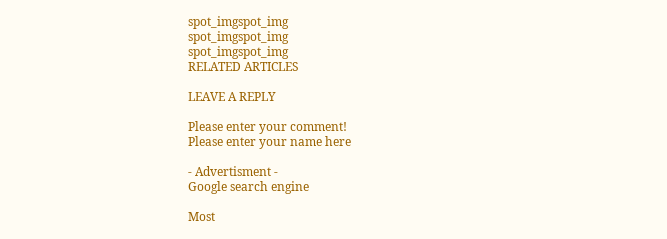spot_imgspot_img
spot_imgspot_img
spot_imgspot_img
RELATED ARTICLES

LEAVE A REPLY

Please enter your comment!
Please enter your name here

- Advertisment -
Google search engine

Most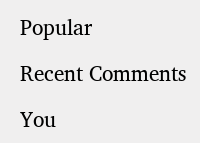Popular

Recent Comments

You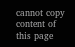cannot copy content of this page